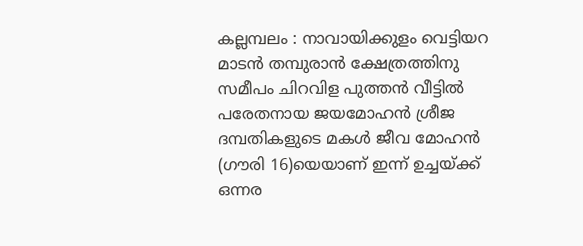കല്ലമ്പലം : നാവായിക്കുളം വെട്ടിയറ മാടൻ തമ്പുരാൻ ക്ഷേത്രത്തിനു സമീപം ചിറവിള പുത്തൻ വീട്ടിൽ പരേതനായ ജയമോഹൻ ശ്രീജ ദമ്പതികളുടെ മകൾ ജീവ മോഹൻ
(ഗൗരി 16)യെയാണ് ഇന്ന് ഉച്ചയ്ക്ക് ഒന്നര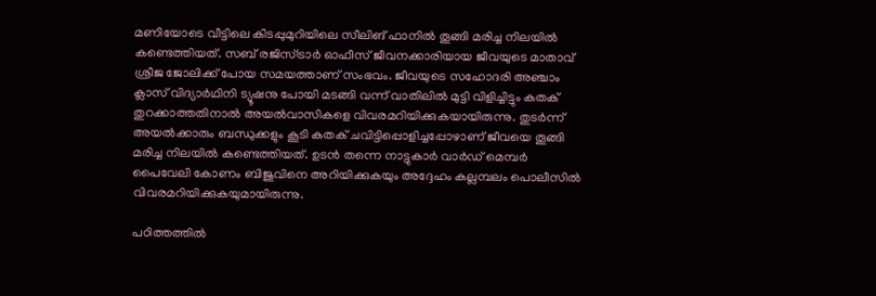മണിയോടെ വീട്ടിലെ കിടപ്പുമുറിയിലെ സീലിങ് ഫാനിൽ തൂങ്ങി മരിച്ച നിലയിൽ കണ്ടെത്തിയത്. സബ് രജിസ്ട്രാർ ഓഫീസ് ജീവനക്കാരിയായ ജീവയുടെ മാതാവ് ശ്രീജ ജോലിക്ക് പോയ സമയത്താണ് സംഭവം. ജീവയുടെ സഹോദരി അഞ്ചാം ക്ലാസ് വിദ്യാർഥിനി ട്യൂഷനു പോയി മടങ്ങി വന്ന് വാതിലിൽ മുട്ടി വിളിച്ചിട്ടും കതക് തുറക്കാത്തതിനാൽ അയൽവാസികളെ വിവരമറിയിക്കുകയായിരുന്നു. തുടർന്ന് അയൽക്കാരും ബന്ധുക്കളും കൂടി കതക് ചവിട്ടിപ്പൊളിച്ചപ്പോഴാണ് ജീവയെ തൂങ്ങി മരിച്ച നിലയിൽ കണ്ടെത്തിയത്. ഉടൻ തന്നെ നാട്ടുകാർ വാർഡ് മെമ്പർ പൈവേലി കോണം ബിജുവിനെ അറിയിക്കുകയും അദ്ദേഹം കല്ലമ്പലം പൊലീസിൽ വിവരമറിയിക്കുകയുമായിരുന്നു.

പഠിത്തത്തിൽ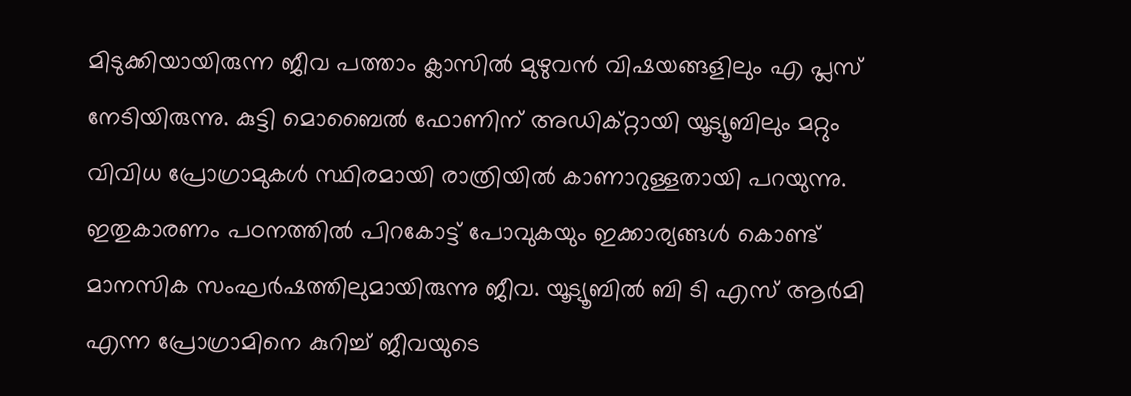മിടുക്കിയായിരുന്ന ജീവ പത്താം ക്ലാസിൽ മുഴുവൻ വിഷയങ്ങളിലും എ പ്ലസ് നേടിയിരുന്നു. കുട്ടി മൊബൈൽ ഫോണിന് അഡിക്റ്റായി യൂട്യൂബിലും മറ്റും വിവിധ പ്രോഗ്രാമുകൾ സ്ഥിരമായി രാത്രിയിൽ കാണാറുള്ളതായി പറയുന്നു. ഇതുകാരണം പഠനത്തിൽ പിറകോട്ട് പോവുകയും ഇക്കാര്യങ്ങൾ കൊണ്ട് മാനസിക സംഘർഷത്തിലുമായിരുന്നു ജീവ. യൂട്യൂബിൽ ബി ടി എസ് ആർമി എന്ന പ്രോഗ്രാമിനെ കുറിച്ച് ജീവയുടെ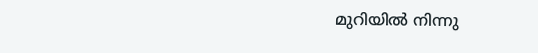മുറിയിൽ നിന്നു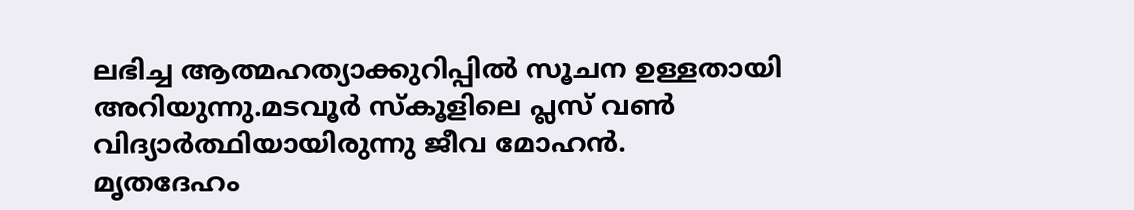ലഭിച്ച ആത്മഹത്യാക്കുറിപ്പിൽ സൂചന ഉള്ളതായി അറിയുന്നു.മടവൂർ സ്കൂളിലെ പ്ലസ് വൺ വിദ്യാർത്ഥിയായിരുന്നു ജീവ മോഹൻ.
മൃതദേഹം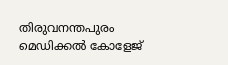തിരുവനന്തപുരം മെഡിക്കൽ കോളേജ്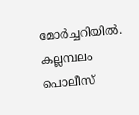മോർച്ചറിയിൽ. കല്ലമ്പലം പൊലീസ്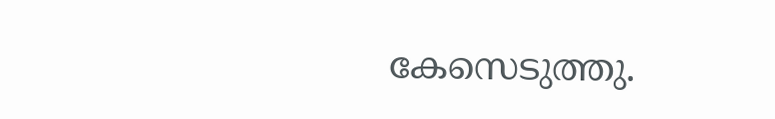കേസെടുത്തു.